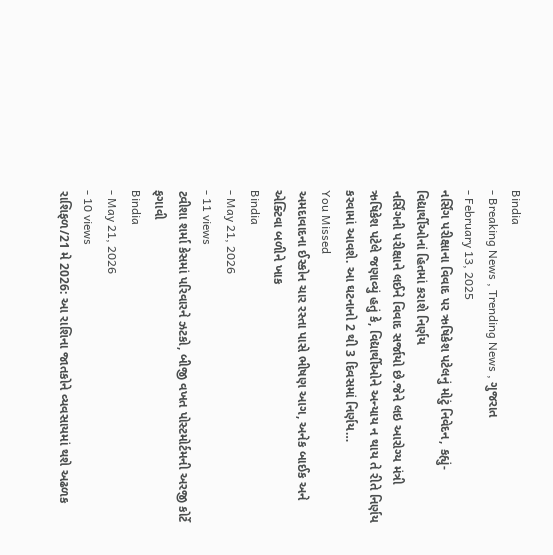Bindia
- Breaking News , Trending News , ગુજરાત
- February 13, 2025
નર્સિંગ પરીક્ષાના વિવાદ પર ઋષિકેશ પટેલનું મોટું નિવેદન, કહ્યું- વિદ્યાર્થીઓનાં હિતમાં કરાશે નિર્ણય
નર્સિંગની પરીક્ષાને લઈને વિવાદ સર્જાયો છે.જેને લઇ આરોગ્ય મંત્રી ઋષિકેશ પટેલે જણાવ્યું હતું કે, વિદ્યાર્થીઓને અન્યાય ન થાય તે રીતે નિર્ણય કરવામાં આવશે. આ ઘટનાનો 2 થી 3 દિવસમાં નિર્ણય…
You Missed
અમદાવાદના ઈસ્કોન ચાર રસ્તા પાસે ભીષણ આગ, અનેક બાઈક અને એક્ટિવા બળીને ખાક
Bindia
- May 21, 2026
- 11 views
ટ્વીશા શર્મા કેસમાં પરિવારને ઝટકો, બીજી વખત પોસ્ટમોર્ટમની અરજી કોર્ટે ફગાવી
Bindia
- May 21, 2026
- 10 views
રાશિફળ/21 મે 2026: આ રાશિના જાતકોને વ્યવસાયમાં થશે અઢળક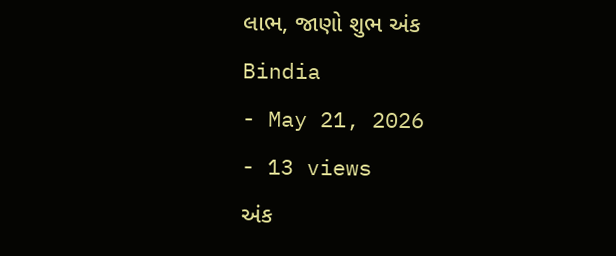લાભ, જાણો શુભ અંક
Bindia
- May 21, 2026
- 13 views
અંક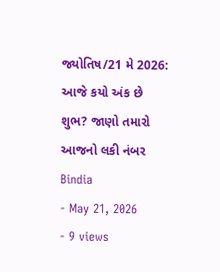જ્યોતિષ/21 મે 2026: આજે કયો અંક છે શુભ? જાણો તમારો આજનો લકી નંબર
Bindia
- May 21, 2026
- 9 views